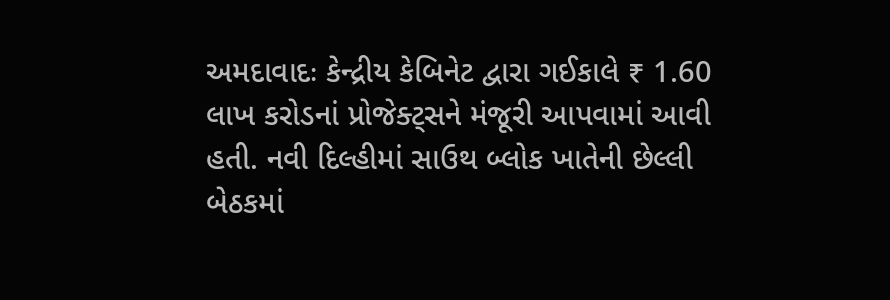અમદાવાદઃ કેન્દ્રીય કેબિનેટ દ્વારા ગઈકાલે ₹ 1.60 લાખ કરોડનાં પ્રોજેક્ટ્સને મંજૂરી આપવામાં આવી હતી. નવી દિલ્હીમાં સાઉથ બ્લોક ખાતેની છેલ્લી બેઠકમાં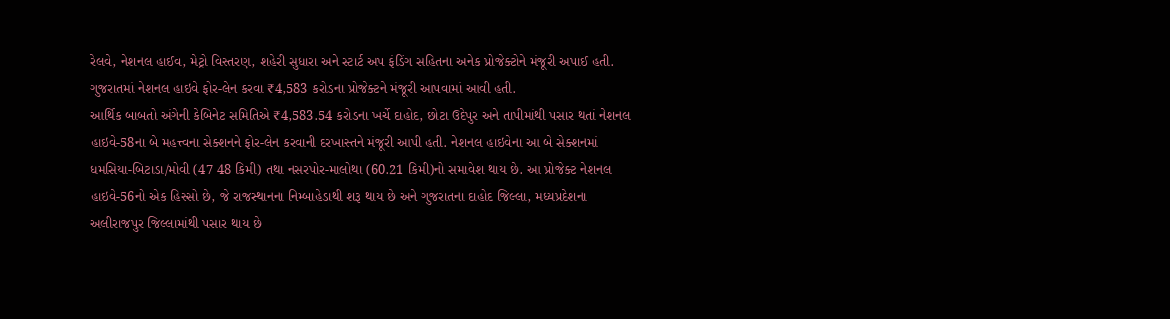રેલવે, નેશનલ હાઈવ, મેટ્રો વિસ્તરણ, શહેરી સુધારા અને સ્ટાર્ટ અપ ફંડિંગ સહિતના અનેક પ્રોજેક્ટોને મંજૂરી અપાઈ હતી. ગુજરાતમાં નેશનલ હાઇવે ફોર-લેન કરવા ₹4,583 કરોડના પ્રોજેક્ટને મંજૂરી આપવામાં આવી હતી.
આર્થિક બાબતો અંગેની કેબિનેટ સમિતિએ ₹4,583.54 કરોડના ખર્ચે દાહોદ, છોટા ઉદેપુર અને તાપીમાંથી પસાર થતાં નેશનલ હાઇવે-58ના બે મહત્ત્વના સેક્શનને ફોર-લેન કરવાની દરખાસ્તને મંજૂરી આપી હતી. નેશનલ હાઇવેના આ બે સેક્શનમાં ધમસિયા-બિટાડા/મોવી (47 48 કિમી) તથા નસરપોર-માલોથા (60.21 કિમી)નો સમાવેશ થાય છે. આ પ્રોજેક્ટ નેશનલ હાઇવે-56નો એક હિસ્સો છે, જે રાજસ્થાનના નિમ્બાહેડાથી શરૂ થાય છે અને ગુજરાતના દાહોદ જિલ્લા, મધ્યપ્રદેશના અલીરાજપુર જિલ્લામાંથી પસાર થાય છે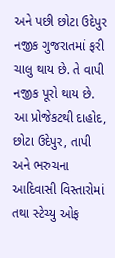અને પછી છોટા ઉદેપુર નજીક ગુજરાતમાં ફરી ચાલુ થાય છે. તે વાપી નજીક પૂરો થાય છે. આ પ્રોજેકટથી દાહોદ, છોટા ઉદેપુર, તાપી અને ભરુચના આદિવાસી વિસ્તારોમાં તથા સ્ટેચ્યુ ઓફ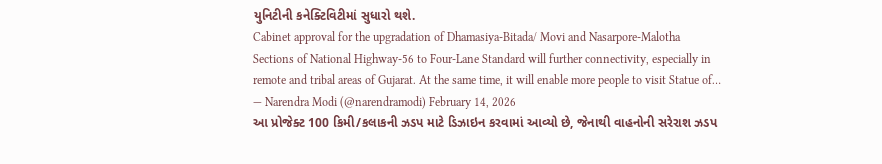યુનિટીની કનેક્ટિવિટીમાં સુધારો થશે.
Cabinet approval for the upgradation of Dhamasiya-Bitada/ Movi and Nasarpore-Malotha Sections of National Highway-56 to Four-Lane Standard will further connectivity, especially in remote and tribal areas of Gujarat. At the same time, it will enable more people to visit Statue of…
— Narendra Modi (@narendramodi) February 14, 2026
આ પ્રોજેક્ટ 100 કિમી/કલાકની ઝડપ માટે ડિઝાઇન કરવામાં આવ્યો છે, જેનાથી વાહનોની સરેરાશ ઝડપ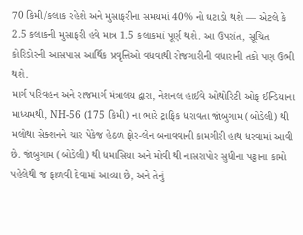70 કિમી/કલાક રહેશે અને મુસાફરીના સમયમાં 40% નો ઘટાડો થશે — એટલે કે 2.5 કલાકની મુસાફરી હવે માત્ર 1.5 કલાકમાં પૂર્ણ થશે. આ ઉપરાંત, સૂચિત કોરિડોરની આસપાસ આર્થિક પ્રવૃત્તિઓ વધવાથી રોજગારીની વધારાની તકો પણ ઉભી થશે.
માર્ગ પરિવહન અને રાજમાર્ગ મંત્રાલય દ્વારા, નેશનલ હાઈવે ઓથોરિટી ઓફ ઈન્ડિયાના માધ્યમથી, NH-56 (175 કિમી) ના ભારે ટ્રાફિક ધરાવતા જાંબુગામ (બોડેલી) થી મલોથા સેક્શનને ચાર પેકેજ હેઠળ ફોર-લેન બનાવવાની કામગીરી હાથ ધરવામાં આવી છે. જાંબુગામ (બોડેલી) થી ધમાસિયા અને મોવી થી નાસરાપોર સુધીના પટ્ટાના કામો પહેલેથી જ ફાળવી દેવામાં આવ્યા છે, અને તેનું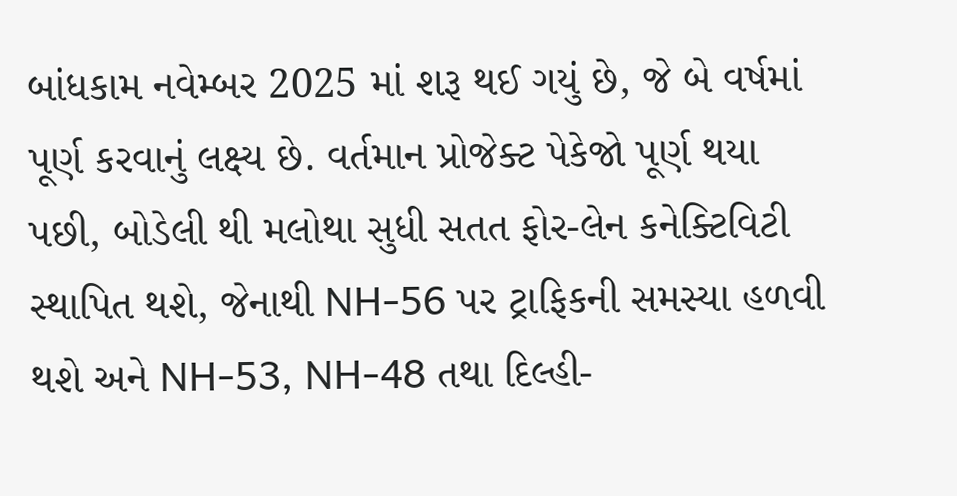બાંધકામ નવેમ્બર 2025 માં શરૂ થઈ ગયું છે, જે બે વર્ષમાં પૂર્ણ કરવાનું લક્ષ્ય છે. વર્તમાન પ્રોજેક્ટ પેકેજો પૂર્ણ થયા પછી, બોડેલી થી મલોથા સુધી સતત ફોર-લેન કનેક્ટિવિટી સ્થાપિત થશે, જેનાથી NH-56 પર ટ્રાફિકની સમસ્યા હળવી થશે અને NH-53, NH-48 તથા દિલ્હી-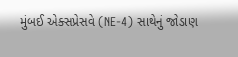મુંબઈ એક્સપ્રેસવે (NE-4) સાથેનું જોડાણ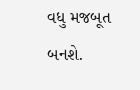વધુ મજબૂત બનશે.